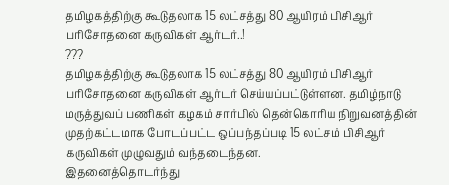தமிழகத்திற்கு கூடுதலாக 15 லட்சத்து 80 ஆயிரம் பிசிஆர் பரிசோதனை கருவிகள் ஆர்டர்..!
???
தமிழகத்திற்கு கூடுதலாக 15 லட்சத்து 80 ஆயிரம் பிசிஆர் பரிசோதனை கருவிகள் ஆர்டர் செய்யப்பட்டுள்ளன. தமிழ்நாடு மருத்துவப் பணிகள் கழகம் சார்பில் தென்கொரிய நிறுவனத்தின் முதற்கட்டமாக போடப்பட்ட ஒப்பந்தப்படி 15 லட்சம் பிசிஆர் கருவிகள் முழுவதும் வந்தடைந்தன.
இதனைத்தொடர்ந்து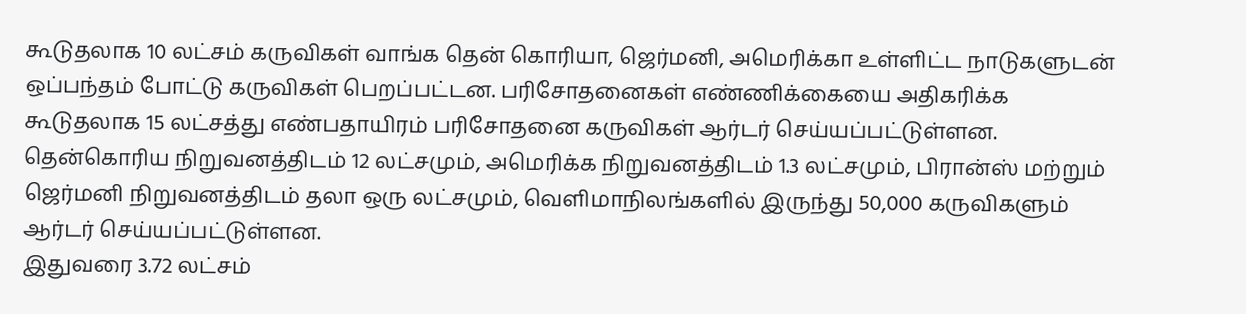கூடுதலாக 10 லட்சம் கருவிகள் வாங்க தென் கொரியா, ஜெர்மனி, அமெரிக்கா உள்ளிட்ட நாடுகளுடன் ஒப்பந்தம் போட்டு கருவிகள் பெறப்பட்டன. பரிசோதனைகள் எண்ணிக்கையை அதிகரிக்க கூடுதலாக 15 லட்சத்து எண்பதாயிரம் பரிசோதனை கருவிகள் ஆர்டர் செய்யப்பட்டுள்ளன.
தென்கொரிய நிறுவனத்திடம் 12 லட்சமும், அமெரிக்க நிறுவனத்திடம் 1.3 லட்சமும், பிரான்ஸ் மற்றும் ஜெர்மனி நிறுவனத்திடம் தலா ஒரு லட்சமும், வெளிமாநிலங்களில் இருந்து 50,000 கருவிகளும் ஆர்டர் செய்யப்பட்டுள்ளன.
இதுவரை 3.72 லட்சம்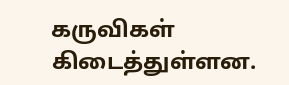கருவிகள் கிடைத்துள்ளன.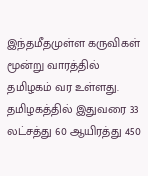இந்தமீதமுள்ள கருவிகள் மூன்று வாரத்தில் தமிழகம் வர உள்ளது. தமிழகத்தில் இதுவரை 33 லட்சத்து 60 ஆயிரத்து 450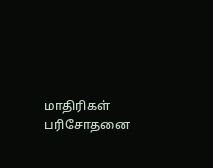மாதிரிகள் பரிசோதனை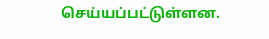செய்யப்பட்டுள்ளன.